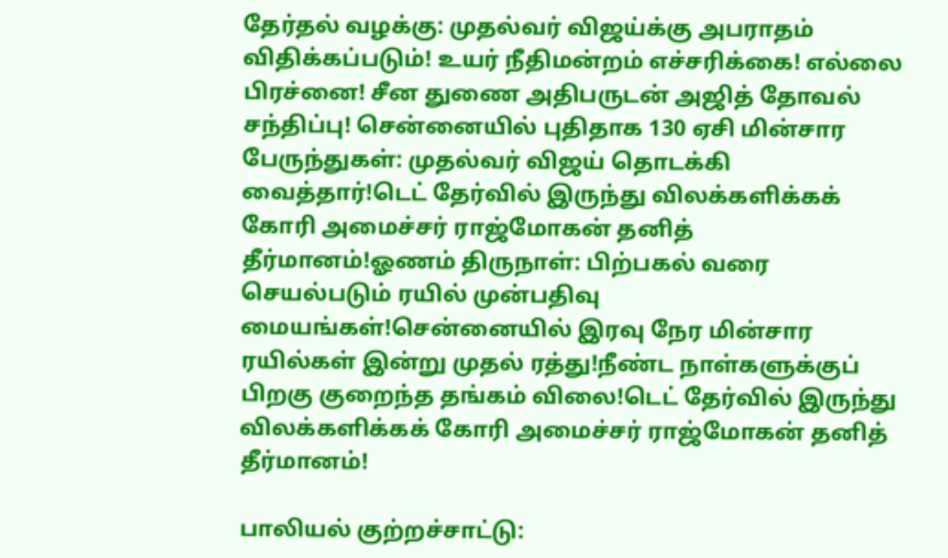தேர்தல் வழக்கு: முதல்வர் விஜய்க்கு அபராதம் விதிக்கப்படும்! உயர் நீதிமன்றம் எச்சரிக்கை! எல்லை பிரச்னை! சீன துணை அதிபருடன் அஜித் தோவல் சந்திப்பு! சென்னையில் புதிதாக 130 ஏசி மின்சார பேருந்துகள்: முதல்வர் விஜய் தொடக்கி வைத்தார்!டெட் தேர்வில் இருந்து விலக்களிக்கக் கோரி அமைச்சர் ராஜ்மோகன் தனித் தீர்மானம்!ஓணம் திருநாள்: பிற்பகல் வரை செயல்படும் ரயில் முன்பதிவு மையங்கள்!சென்னையில் இரவு நேர மின்சார ரயில்கள் இன்று முதல் ரத்து!நீண்ட நாள்களுக்குப் பிறகு குறைந்த தங்கம் விலை!டெட் தேர்வில் இருந்து விலக்களிக்கக் கோரி அமைச்சர் ராஜ்மோகன் தனித் தீர்மானம்!

பாலியல் குற்றச்சாட்டு: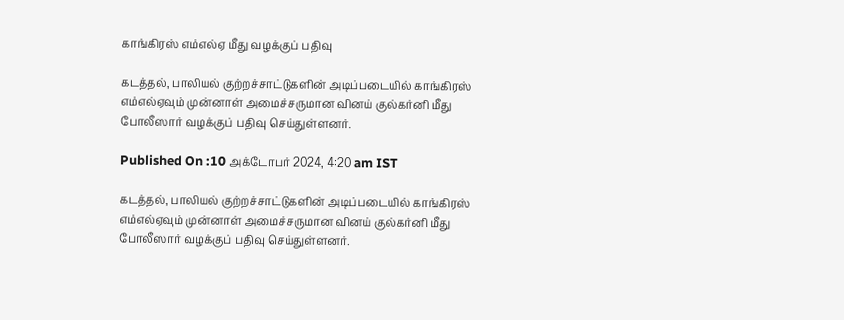காங்கிரஸ் எம்எல்ஏ மீது வழக்குப் பதிவு

கடத்தல், பாலியல் குற்றச்சாட்டுகளின் அடிப்படையில் காங்கிரஸ் எம்எல்ஏவும் முன்னாள் அமைச்சருமான வினய் குல்கர்னி மீது போலீஸார் வழக்குப் பதிவு செய்துள்ளனர்.

Published On :10 அக்டோபர் 2024, 4:20 am IST

கடத்தல், பாலியல் குற்றச்சாட்டுகளின் அடிப்படையில் காங்கிரஸ் எம்எல்ஏவும் முன்னாள் அமைச்சருமான வினய் குல்கர்னி மீது போலீஸார் வழக்குப் பதிவு செய்துள்ளனர்.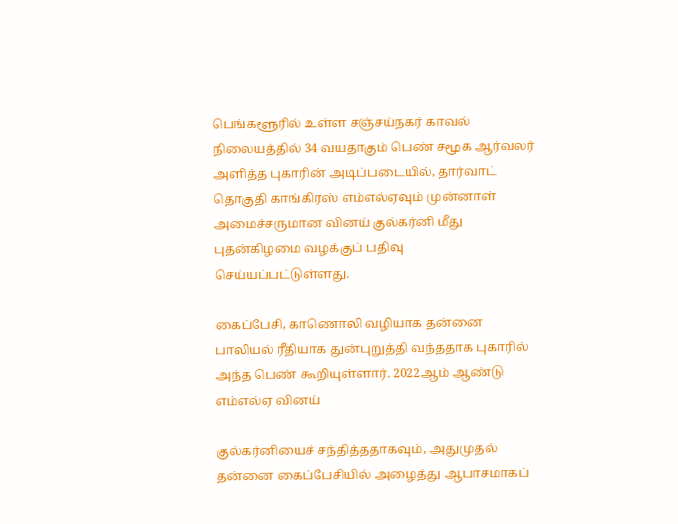பெங்களூரில் உள்ள சஞ்சய்நகர் காவல் நிலையத்தில் 34 வயதாகும் பெண் சமூக ஆர்வலர் அளித்த புகாரின் அடிப்படையில், தார்வாட் தொகுதி காங்கிரஸ் எம்எல்ஏவும் முன்னாள் அமைச்சருமான வினய் குல்கர்னி மீது புதன்கிழமை வழக்குப் பதிவு செய்யப்பட்டுள்ளது.

கைப்பேசி, காணொலி வழியாக தன்னை பாலியல் ரீதியாக துன்புறுத்தி வந்ததாக புகாரில் அந்த பெண் கூறியுள்ளார். 2022ஆம் ஆண்டு எம்எல்ஏ வினய்

குல்கர்னியைச் சந்தித்ததாகவும், அதுமுதல் தன்னை கைப்பேசியில் அழைத்து ஆபாசமாகப்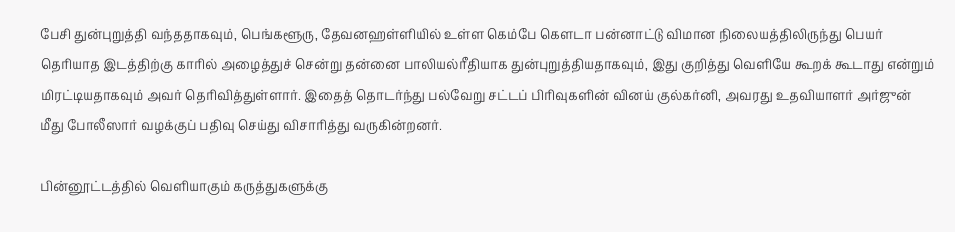பேசி துன்புறுத்தி வந்ததாகவும், பெங்களூரு, தேவனஹள்ளியில் உள்ள கெம்பே கௌடா பன்னாட்டு விமான நிலையத்திலிருந்து பெயர் தெரியாத இடத்திற்கு காரில் அழைத்துச் சென்று தன்னை பாலியல்ரீதியாக துன்புறுத்தியதாகவும், இது குறித்து வெளியே கூறக் கூடாது என்றும் மிரட்டியதாகவும் அவர் தெரிவித்துள்ளார். இதைத் தொடர்ந்து பல்வேறு சட்டப் பிரிவுகளின் வினய் குல்கர்னி, அவரது உதவியாளர் அர்ஜுன் மீது போலீஸார் வழக்குப் பதிவு செய்து விசாரித்து வருகின்றனர்.

பின்னூட்டத்தில் வெளியாகும் கருத்துகளுக்கு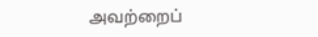அவற்றைப்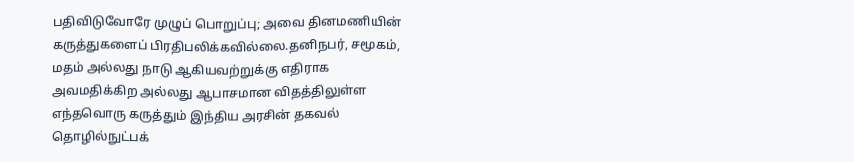பதிவிடுவோரே முழுப் பொறுப்பு; அவை தினமணியின் கருத்துகளைப் பிரதிபலிக்கவில்லை.தனிநபர், சமூகம், மதம் அல்லது நாடு ஆகியவற்றுக்கு எதிராக அவமதிக்கிற அல்லது ஆபாசமான விதத்திலுள்ள எந்தவொரு கருத்தும் இந்திய அரசின் தகவல் தொழில்நுட்பக்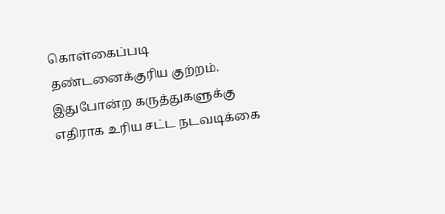கொள்கைப்படி தண்டனைக்குரிய குற்றம். இதுபோன்ற கருத்துகளுக்கு எதிராக உரிய சட்ட நடவடிக்கை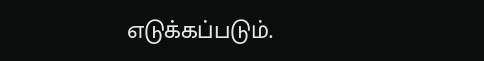எடுக்கப்படும்.